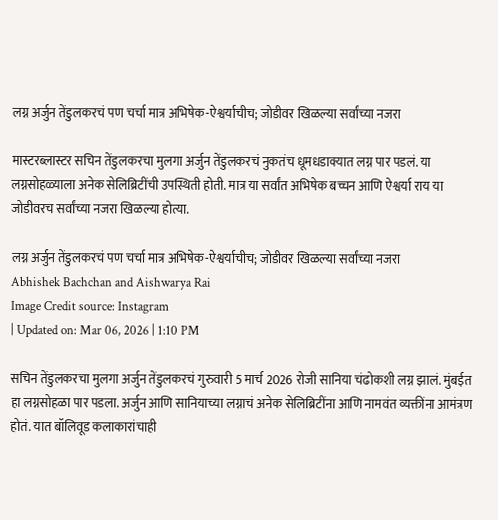लग्न अर्जुन तेंडुलकरचं पण चर्चा मात्र अभिषेक-ऐश्वर्याचीच; जोडीवर खिळल्या सर्वांच्या नजरा

मास्टरब्लास्टर सचिन तेंडुलकरचा मुलगा अर्जुन तेंडुलकरचं नुकतंच धूमधडाक्यात लग्न पार पडलं. या लग्नसोहळ्याला अनेक सेलिब्रिटींची उपस्थिती होती. मात्र या सर्वांत अभिषेक बच्चन आणि ऐश्वर्या राय या जोडीवरच सर्वांच्या नजरा खिळल्या होत्या.

लग्न अर्जुन तेंडुलकरचं पण चर्चा मात्र अभिषेक-ऐश्वर्याचीच; जोडीवर खिळल्या सर्वांच्या नजरा
Abhishek Bachchan and Aishwarya Rai
Image Credit source: Instagram
| Updated on: Mar 06, 2026 | 1:10 PM

सचिन तेंडुलकरचा मुलगा अर्जुन तेंडुलकरचं गुरुवारी 5 मार्च 2026 रोजी सानिया चंढोकशी लग्न झालं. मुंबईत हा लग्नसोहळा पार पडला. अर्जुन आणि सानियाच्या लग्नाचं अनेक सेलिब्रिटींना आणि नामवंत व्यक्तींना आमंत्रण होतं. यात बॉलिवूड कलाकारांचाही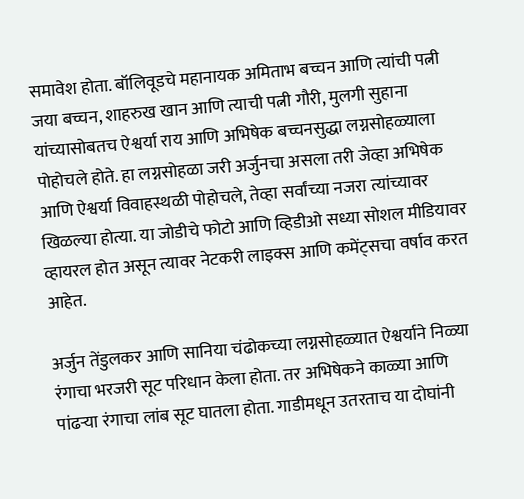समावेश होता. बॉलिवूडचे महानायक अमिताभ बच्चन आणि त्यांची पत्नी जया बच्चन, शाहरुख खान आणि त्याची पत्नी गौरी, मुलगी सुहाना यांच्यासोबतच ऐश्वर्या राय आणि अभिषेक बच्चनसुद्धा लग्नसोहळ्याला पोहोचले होते. हा लग्नसोहळा जरी अर्जुनचा असला तरी जेव्हा अभिषेक आणि ऐश्वर्या विवाहस्थळी पोहोचले, तेव्हा सर्वांच्या नजरा त्यांच्यावर खिळल्या होत्या. या जोडीचे फोटो आणि व्हिडीओ सध्या सोशल मीडियावर व्हायरल होत असून त्यावर नेटकरी लाइक्स आणि कमेंट्सचा वर्षाव करत आहेत.

अर्जुन तेंडुलकर आणि सानिया चंढोकच्या लग्नसोहळ्यात ऐश्वर्याने निळ्या रंगाचा भरजरी सूट परिधान केला होता. तर अभिषेकने काळ्या आणि पांढऱ्या रंगाचा लांब सूट घातला होता. गाडीमधून उतरताच या दोघांनी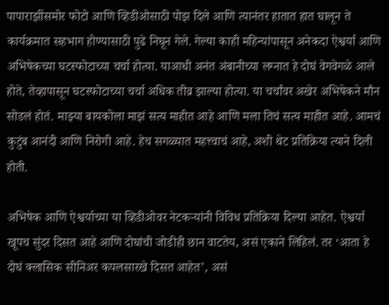पापाराझींसमोर फोटो आणि व्हिडीओसाठी पोझ दिले आणि त्यानंतर हातात हात घालून ते कार्यक्रमात सहभाग होण्यासाठी पुढे निघून गेले. गेल्या काही महिन्यांपासून अनेकदा ऐश्वर्या आणि अभिषेकच्या घटस्फोटाच्या चर्चा होत्या. याआधी अनंत अंबानीच्या लग्नात हे दोघं वेगवेगळे आले होते, तेव्हापासून घटस्फोटाच्या चर्चा अधिक तीव्र झाल्या होत्या. या चर्चांवर अखेर अभिषेकने मौन सोडलं होतं. माझ्या बायकोला माझं सत्य माहीत आहे आणि मला तिचं सत्य माहीत आहे. आमचं कुटुंब आनंदी आणि निरोगी आहे. हेच सगळ्यात महत्त्वाचं आहे, अशी थेट प्रतिक्रिया त्याने दिली होती.

अभिषेक आणि ऐश्वर्याच्या या व्हिडीओवर नेटकऱ्यांनी विविध प्रतिक्रिया दिल्या आहेत. ऐश्वर्या खूपच सुंदर दिसत आहे आणि दोघांची जोडीही छान वाटतेय, असं एकाने लिहिलं. तर ‘आता हे दोघं क्लासिक सीनिअर कपलसारखे दिसत आहेत’, असं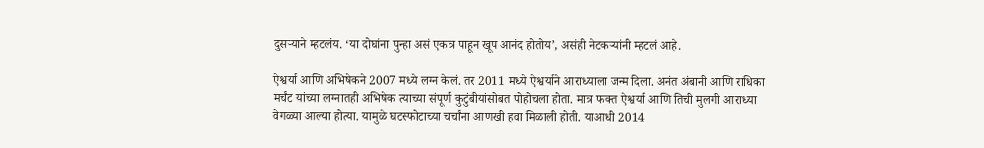दुसऱ्याने म्हटलंय. ‘या दोघांना पुन्हा असं एकत्र पाहून खूप आनंद होतोय’, असंही नेटकऱ्यांनी म्हटलं आहे.

ऐश्वर्या आणि अभिषेकने 2007 मध्ये लग्न केलं. तर 2011 मध्ये ऐश्वर्याने आराध्याला जन्म दिला. अनंत अंबानी आणि राधिका मर्चंट यांच्या लग्नातही अभिषेक त्याच्या संपूर्ण कुटुंबीयांसोबत पोहोचला होता. मात्र फक्त ऐश्वर्या आणि तिची मुलगी आराध्या वेगळ्या आल्या होत्या. यामुळे घटस्फोटाच्या चर्चांना आणखी हवा मिळाली होती. याआधी 2014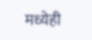मध्येही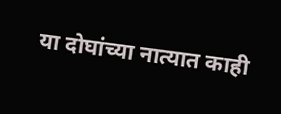या दोघांच्या नात्यात काही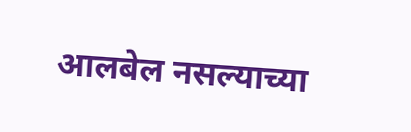आलबेल नसल्याच्या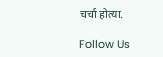चर्चा होत्या.

Follow Us